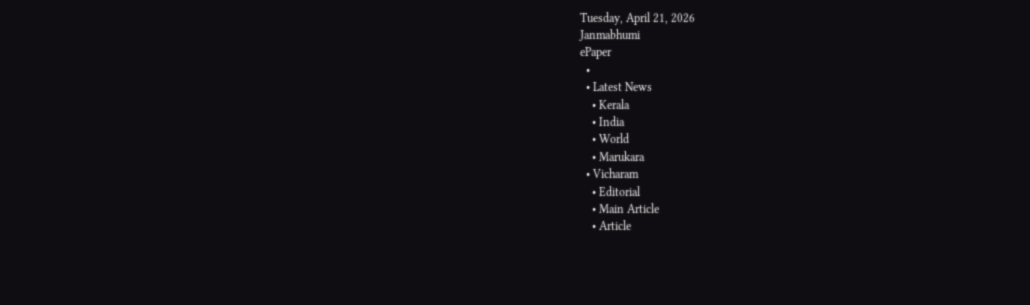Tuesday, April 21, 2026
Janmabhumi
ePaper
  •
  • Latest News
    • Kerala
    • India
    • World
    • Marukara
  • Vicharam
    • Editorial
    • Main Article
    • Article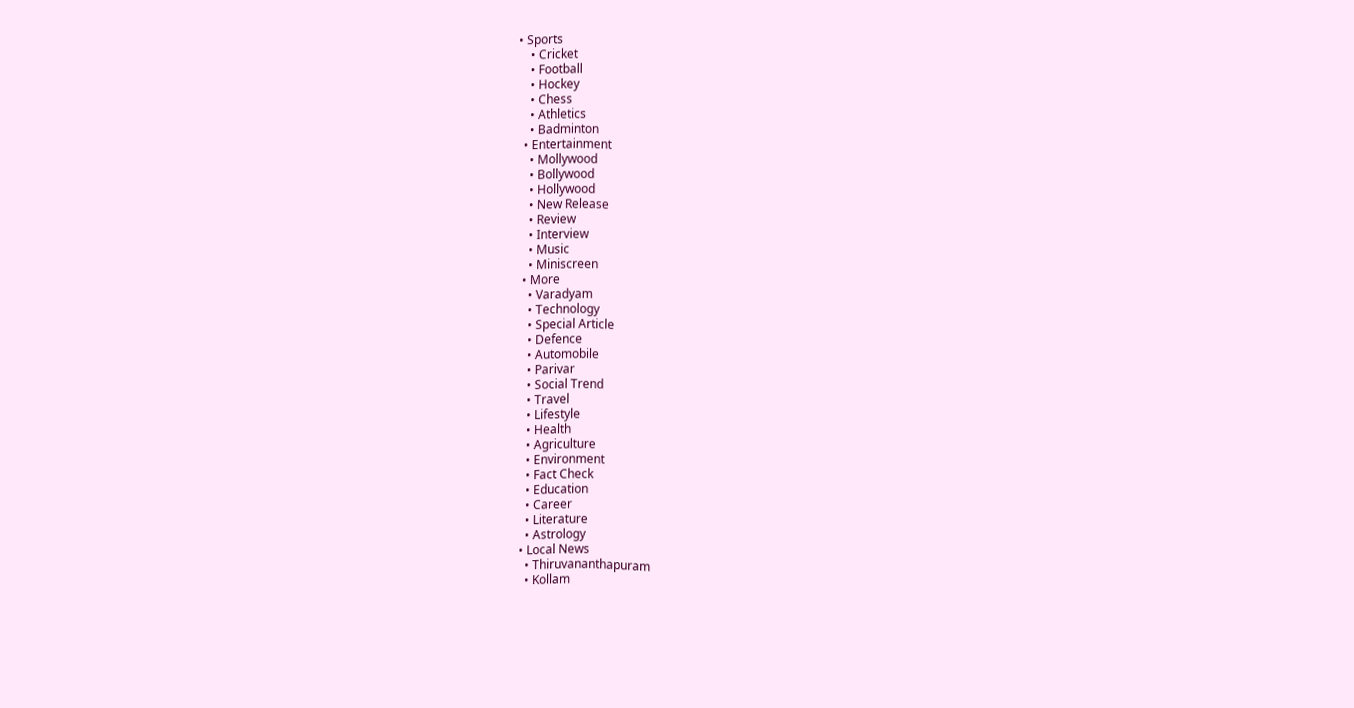• Sports
    • Cricket
    • Football
    • Hockey
    • Chess
    • Athletics
    • Badminton
  • Entertainment
    • Mollywood
    • Bollywood
    • Hollywood
    • New Release
    • Review
    • Interview
    • Music
    • Miniscreen
  • More
    • Varadyam
    • Technology
    • Special Article
    • Defence
    • Automobile
    • Parivar
    • Social Trend
    • Travel
    • Lifestyle
    • Health
    • Agriculture
    • Environment
    • Fact Check
    • Education
    • Career
    • Literature
    • Astrology
  • Local News
    • Thiruvananthapuram
    • Kollam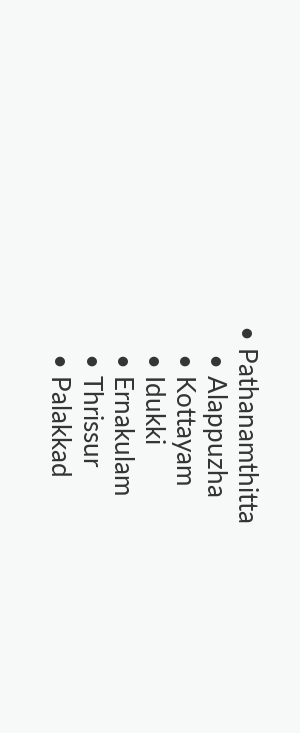• Pathanamthitta
    • Alappuzha
    • Kottayam
    • Idukki
    • Ernakulam
    • Thrissur
    • Palakkad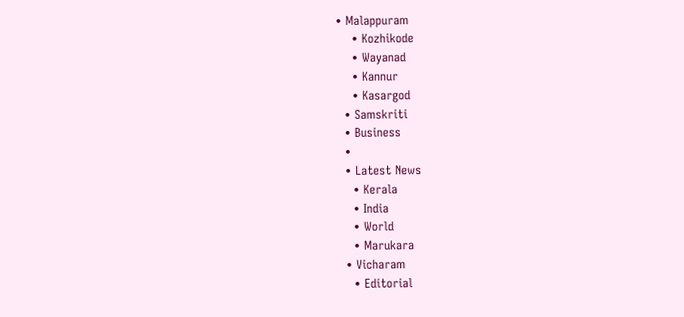• Malappuram
    • Kozhikode
    • Wayanad
    • Kannur
    • Kasargod
  • Samskriti
  • Business
  •
  • Latest News
    • Kerala
    • India
    • World
    • Marukara
  • Vicharam
    • Editorial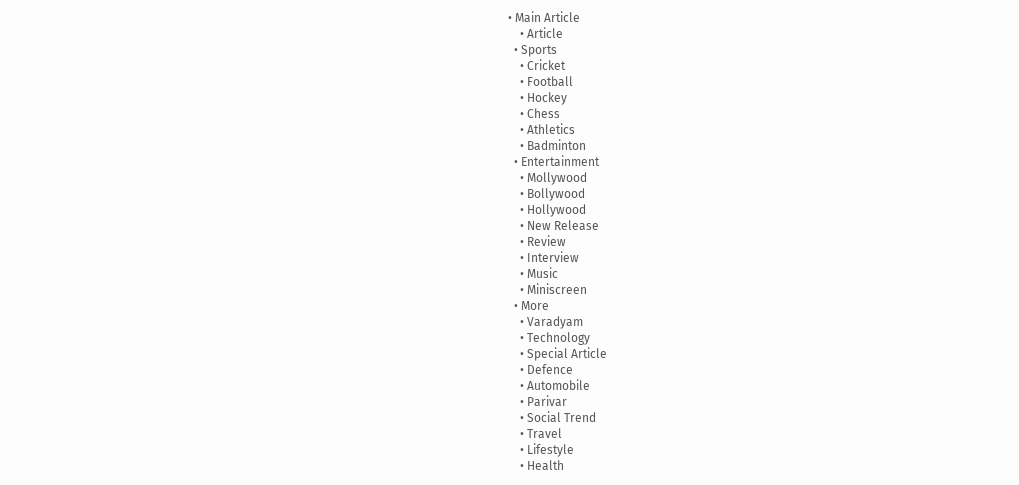• Main Article
    • Article
  • Sports
    • Cricket
    • Football
    • Hockey
    • Chess
    • Athletics
    • Badminton
  • Entertainment
    • Mollywood
    • Bollywood
    • Hollywood
    • New Release
    • Review
    • Interview
    • Music
    • Miniscreen
  • More
    • Varadyam
    • Technology
    • Special Article
    • Defence
    • Automobile
    • Parivar
    • Social Trend
    • Travel
    • Lifestyle
    • Health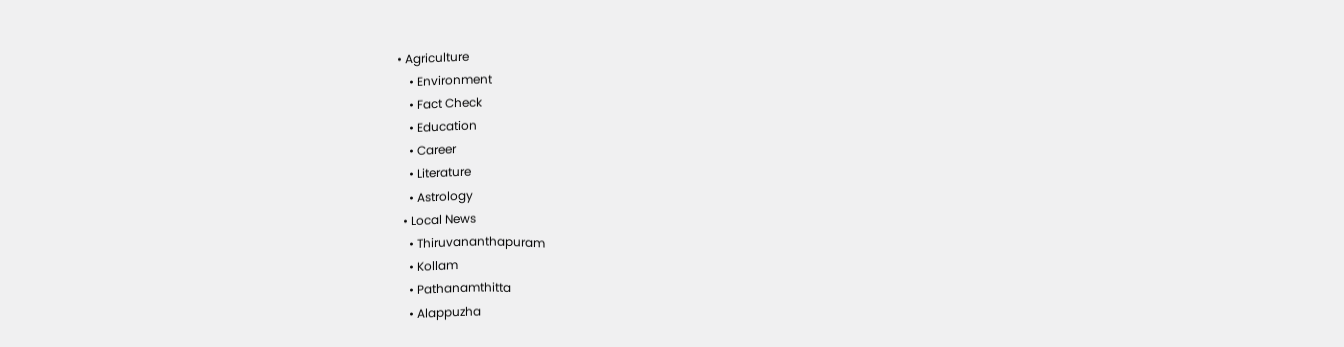• Agriculture
    • Environment
    • Fact Check
    • Education
    • Career
    • Literature
    • Astrology
  • Local News
    • Thiruvananthapuram
    • Kollam
    • Pathanamthitta
    • Alappuzha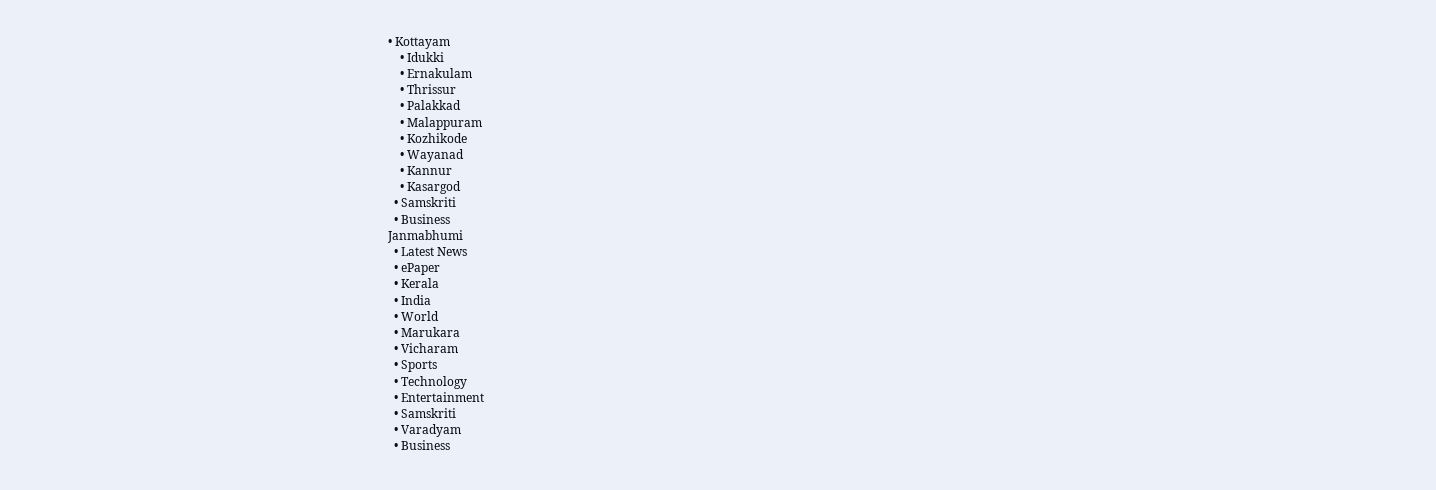• Kottayam
    • Idukki
    • Ernakulam
    • Thrissur
    • Palakkad
    • Malappuram
    • Kozhikode
    • Wayanad
    • Kannur
    • Kasargod
  • Samskriti
  • Business
Janmabhumi
  • Latest News
  • ePaper
  • Kerala
  • India
  • World
  • Marukara
  • Vicharam
  • Sports
  • Technology
  • Entertainment
  • Samskriti
  • Varadyam
  • Business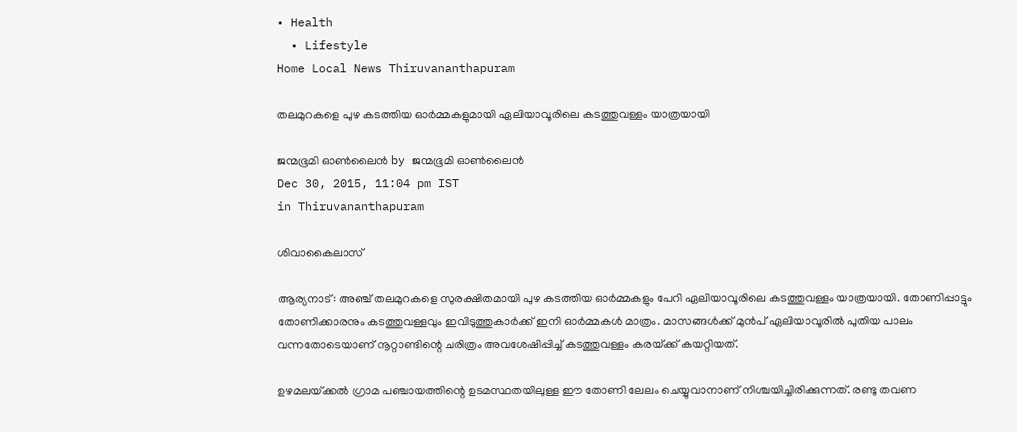• Health
  • Lifestyle
Home Local News Thiruvananthapuram

തലമുറകളെ പുഴ കടത്തിയ ഓര്‍മ്മകളുമായി ഏലിയാവൂരിലെ കടത്തുവള്ളം യാത്രയായി

ജന്മഭൂമി ഓണ്‍ലൈന്‍ by ജന്മഭൂമി ഓണ്‍ലൈന്‍
Dec 30, 2015, 11:04 pm IST
in Thiruvananthapuram

ശിവാകൈലാസ്

ആര്യനാട്: അഞ്ച് തലമുറകളെ സുരക്ഷിതമായി പുഴ കടത്തിയ ഓര്‍മ്മകളും പേറി ഏലിയാവൂരിലെ കടത്തുവള്ളം യാത്രയായി. തോണിപ്പാട്ടും തോണിക്കാരനും കടത്തുവള്ളവും ഇവിടുത്തുകാര്‍ക്ക് ഇനി ഓര്‍മ്മകള്‍ മാത്രം. മാസങ്ങള്‍ക്ക് മുന്‍പ് ഏലിയാവൂരില്‍ പുതിയ പാലം വന്നതോടെയാണ് നൂറ്റാണ്ടിന്റെ ചരിത്രം അവശേഷിപ്പിച്ച് കടത്തുവള്ളം കരയ്‌ക്ക് കയറ്റിയത്.

ഉഴമലയ്‌ക്കല്‍ ഗ്രാമ പഞ്ചായത്തിന്റെ ഉടമസ്ഥതയിലുള്ള ഈ തോണി ലേലം ചെയ്യുവാനാണ് നിശ്ചയിച്ചിരിക്കുന്നത്. രണ്ടു തവണ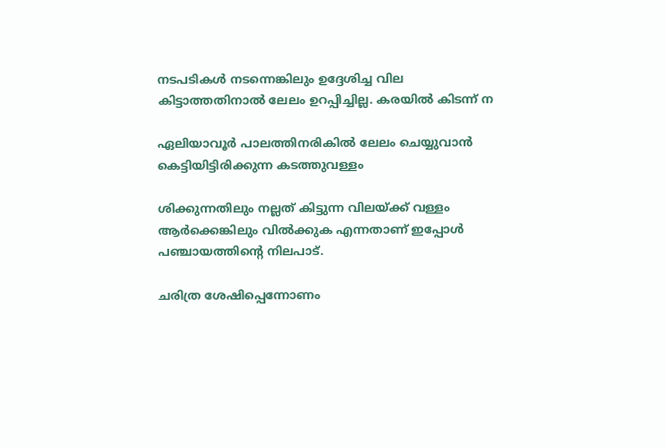നടപടികള്‍ നടന്നെങ്കിലും ഉദ്ദേശിച്ച വില കിട്ടാത്തതിനാല്‍ ലേലം ഉറപ്പിച്ചില്ല. കരയില്‍ കിടന്ന് ന

ഏലിയാവൂര്‍ പാലത്തിനരികില്‍ ലേലം ചെയ്യുവാന്‍ കെട്ടിയിട്ടിരിക്കുന്ന കടത്തുവള്ളം

ശിക്കുന്നതിലും നല്ലത് കിട്ടുന്ന വിലയ്‌ക്ക് വള്ളം ആര്‍ക്കെങ്കിലും വില്‍ക്കുക എന്നതാണ് ഇപ്പോള്‍ പഞ്ചായത്തിന്റെ നിലപാട്.

ചരിത്ര ശേഷിപ്പെന്നോണം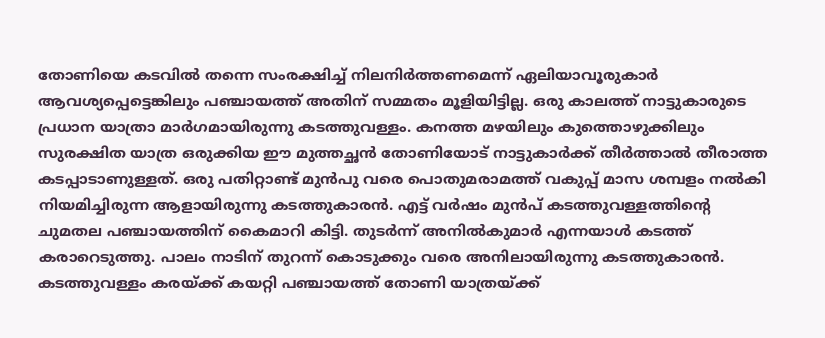തോണിയെ കടവില്‍ തന്നെ സംരക്ഷിച്ച് നിലനിര്‍ത്തണമെന്ന് ഏലിയാവൂരുകാര്‍ ആവശ്യപ്പെട്ടെങ്കിലും പഞ്ചായത്ത് അതിന് സമ്മതം മൂളിയിട്ടില്ല. ഒരു കാലത്ത് നാട്ടുകാരുടെ പ്രധാന യാത്രാ മാര്‍ഗമായിരുന്നു കടത്തുവള്ളം. കനത്ത മഴയിലും കുത്തൊഴുക്കിലും സുരക്ഷിത യാത്ര ഒരുക്കിയ ഈ മുത്തച്ഛന്‍ തോണിയോട് നാട്ടുകാര്‍ക്ക് തീര്‍ത്താല്‍ തീരാത്ത കടപ്പാടാണുള്ളത്. ഒരു പതിറ്റാണ്ട് മുന്‍പു വരെ പൊതുമരാമത്ത് വകുപ്പ് മാസ ശമ്പളം നല്‍കി നിയമിച്ചിരുന്ന ആളായിരുന്നു കടത്തുകാരന്‍. എട്ട് വര്‍ഷം മുന്‍പ് കടത്തുവള്ളത്തിന്റെ ചുമതല പഞ്ചായത്തിന് കൈമാറി കിട്ടി. തുടര്‍ന്ന് അനില്‍കുമാര്‍ എന്നയാള്‍ കടത്ത് കരാറെടുത്തു. പാലം നാടിന് തുറന്ന് കൊടുക്കും വരെ അനിലായിരുന്നു കടത്തുകാരന്‍. കടത്തുവള്ളം കരയ്‌ക്ക് കയറ്റി പഞ്ചായത്ത് തോണി യാത്രയ്‌ക്ക്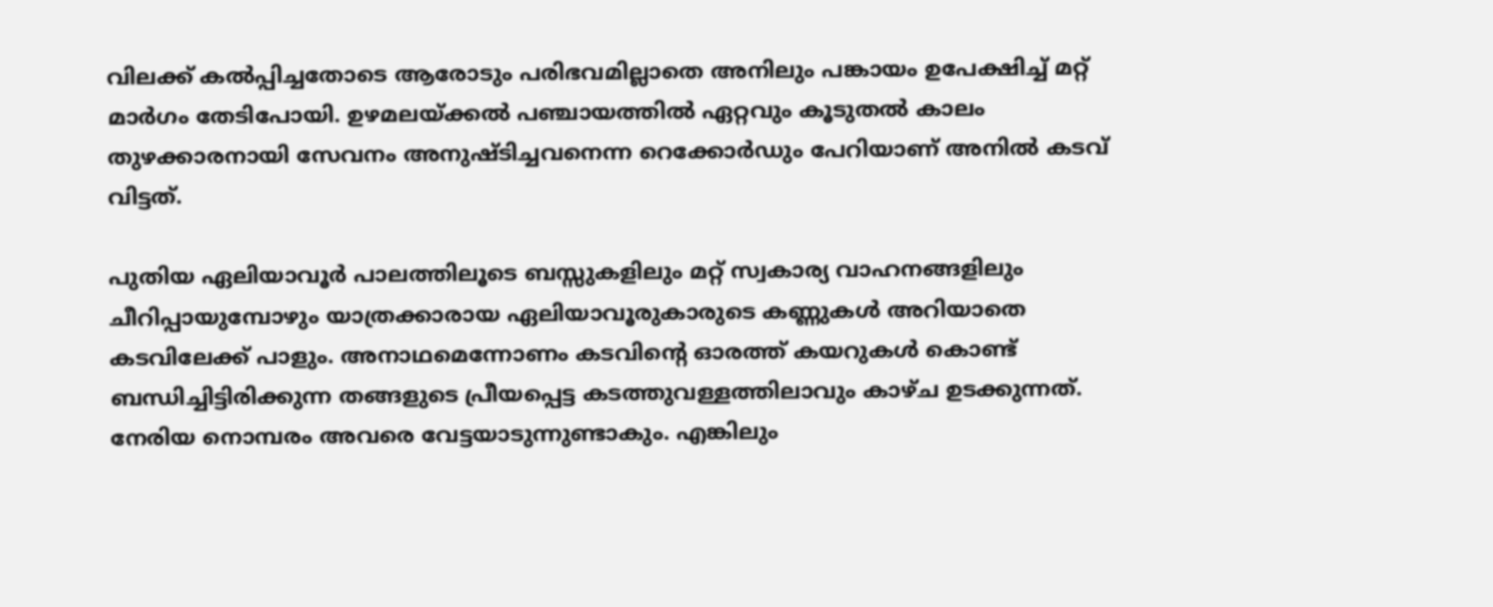വിലക്ക് കല്‍പ്പിച്ചതോടെ ആരോടും പരിഭവമില്ലാതെ അനിലും പങ്കായം ഉപേക്ഷിച്ച് മറ്റ് മാര്‍ഗം തേടിപോയി. ഉഴമലയ്‌ക്കല്‍ പഞ്ചായത്തില്‍ ഏറ്റവും കൂടുതല്‍ കാലം തുഴക്കാരനായി സേവനം അനുഷ്ടിച്ചവനെന്ന റെക്കോര്‍ഡും പേറിയാണ് അനില്‍ കടവ് വിട്ടത്.

പുതിയ ഏലിയാവൂര്‍ പാലത്തിലൂടെ ബസ്സുകളിലും മറ്റ് സ്വകാര്യ വാഹനങ്ങളിലും ചീറിപ്പായുമ്പോഴും യാത്രക്കാരായ ഏലിയാവൂരുകാരുടെ കണ്ണുകള്‍ അറിയാതെ കടവിലേക്ക് പാളും. അനാഥമെന്നോണം കടവിന്റെ ഓരത്ത് കയറുകള്‍ കൊണ്ട് ബന്ധിച്ചിട്ടിരിക്കുന്ന തങ്ങളുടെ പ്രീയപ്പെട്ട കടത്തുവള്ളത്തിലാവും കാഴ്ച ഉടക്കുന്നത്. നേരിയ നൊമ്പരം അവരെ വേട്ടയാടുന്നുണ്ടാകും. എങ്കിലും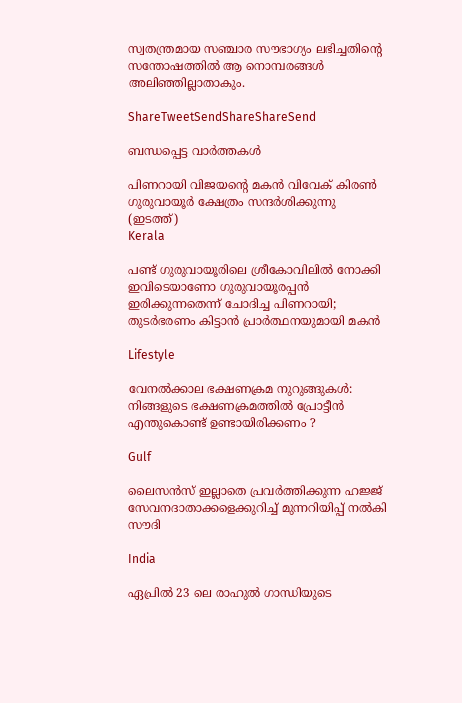സ്വതന്ത്രമായ സഞ്ചാര സൗഭാഗ്യം ലഭിച്ചതിന്റെ സന്തോഷത്തില്‍ ആ നൊമ്പരങ്ങള്‍ അലിഞ്ഞില്ലാതാകും.

ShareTweetSendShareShareSend

ബന്ധപ്പെട്ട വാര്‍ത്തകള്‍

പിണറായി വിജയന്‍റെ മകന്‍ വിവേക് കിരണ്‍ ഗുരുവായൂര്‍ ക്ഷേത്രം സന്ദര്‍ശിക്കുന്നു (ഇടത്ത്)
Kerala

പണ്ട് ഗുരുവായൂരിലെ ശ്രീകോവിലില്‍ നോക്കി ഇവിടെയാണോ ഗുരുവായൂരപ്പന്‍ ഇരിക്കുന്നതെന്ന് ചോദിച്ച പിണറായി; തുടര്‍ഭരണം കിട്ടാന്‍ പ്രാര്‍ത്ഥനയുമായി മകന്‍

Lifestyle

വേനൽക്കാല ഭക്ഷണക്രമ നുറുങ്ങുകൾ: നിങ്ങളുടെ ഭക്ഷണക്രമത്തിൽ പ്രോട്ടീൻ എന്തുകൊണ്ട് ഉണ്ടായിരിക്കണം ?

Gulf

ലൈസൻസ് ഇല്ലാതെ പ്രവർത്തിക്കുന്ന ഹജ്ജ് സേവനദാതാക്കളെക്കുറിച്ച് മുന്നറിയിപ്പ് നൽകി സൗദി

India

ഏപ്രിൽ 23 ലെ രാഹുൽ ഗാന്ധിയുടെ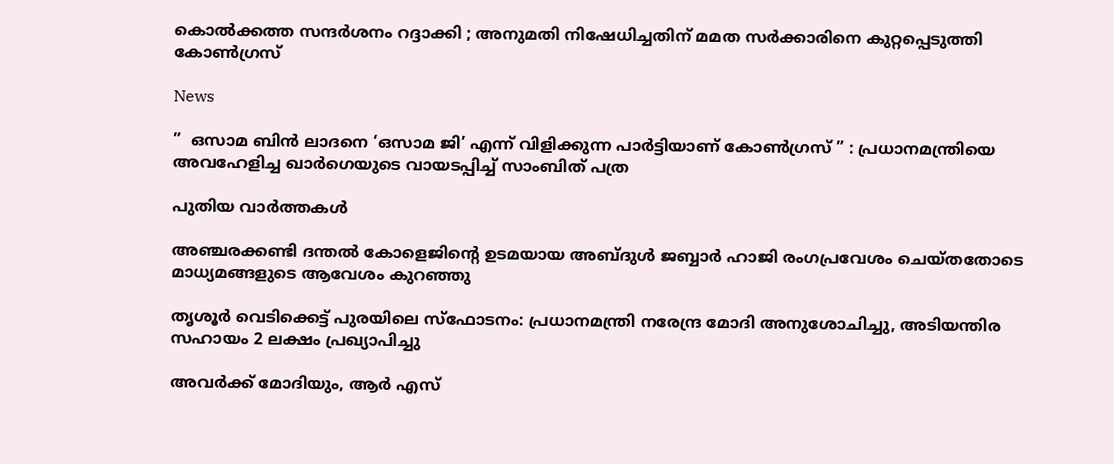കൊൽക്കത്ത സന്ദർശനം റദ്ദാക്കി ; അനുമതി നിഷേധിച്ചതിന് മമത സർക്കാരിനെ കുറ്റപ്പെടുത്തി കോൺഗ്രസ്

News

”  ഒസാമ ബിൻ ലാദനെ ‘ഒസാമ ജി’ എന്ന് വിളിക്കുന്ന പാർട്ടിയാണ് കോൺഗ്രസ് ” : പ്രധാനമന്ത്രിയെ അവഹേളിച്ച ഖാർഗെയുടെ വായടപ്പിച്ച് സാംബിത് പത്ര

പുതിയ വാര്‍ത്തകള്‍

അഞ്ചരക്കണ്ടി ദന്തല്‍ കോളെജിന്റെ ഉടമയായ അബ്ദുള്‍ ജബ്ബാര്‍ ഹാജി രംഗപ്രവേശം ചെയ്തതോടെ മാധ്യമങ്ങളുടെ ആവേശം കുറഞ്ഞു

തൃശൂർ വെടിക്കെട്ട് പുരയിലെ സ്‌ഫോടനം: പ്രധാനമന്ത്രി നരേന്ദ്ര മോദി അനുശോചിച്ചു, അടിയന്തിര സഹായം 2 ലക്ഷം പ്രഖ്യാപിച്ചു

അവർക്ക് മോദിയും, ആർ എസ്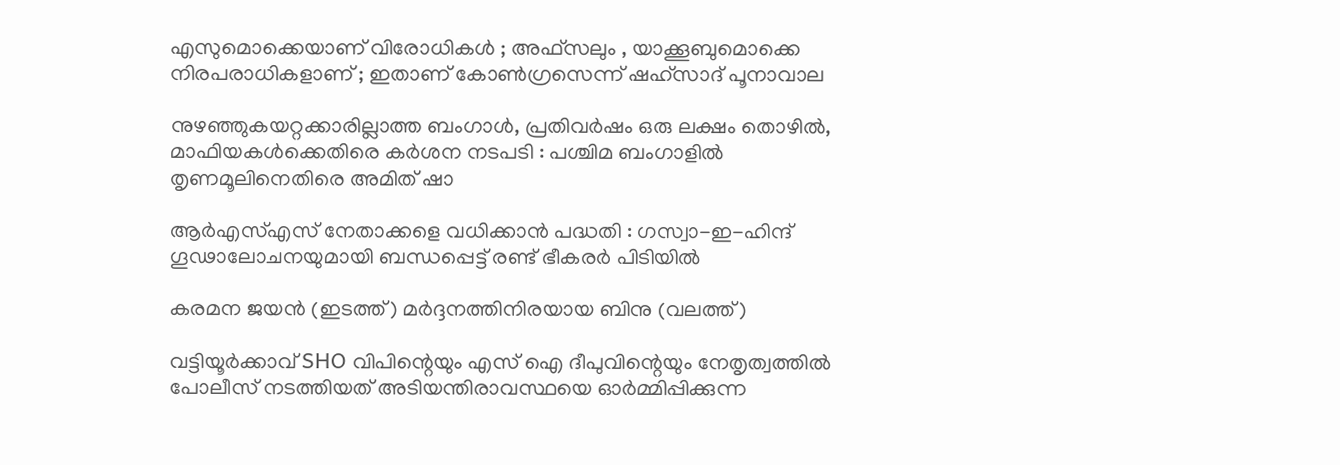എസുമൊക്കെയാണ് വിരോധികൾ ; അഫ്‌സലും , യാക്കൂബുമൊക്കെ നിരപരാധികളാണ് ; ഇതാണ് കോൺഗ്രസെന്ന് ഷഹ്സാദ് പൂനാവാല

നുഴഞ്ഞുകയറ്റക്കാരില്ലാത്ത ബംഗാൾ, പ്രതിവർഷം ഒരു ലക്ഷം തൊഴിൽ, മാഫിയകൾക്കെതിരെ കർശന നടപടി : പശ്ചിമ ബംഗാളിൽ തൃണമൂലിനെതിരെ അമിത് ഷാ

ആർ‌എസ്‌എസ് നേതാക്കളെ വധിക്കാൻ പദ്ധതി : ഗസ്വാ-ഇ-ഹിന്ദ് ഗൂഢാലോചനയുമായി ബന്ധപ്പെട്ട് രണ്ട് ഭീകരർ പിടിയിൽ

കരമന ജയന്‍ (ഇടത്ത്) മര്‍ദ്ദനത്തിനിരയായ ബിനു (വലത്ത്)

വട്ടിയൂർക്കാവ് SHO വിപിന്റെയും എസ് ഐ ദീപുവിന്റെയും നേതൃത്വത്തിൽ പോലീസ് നടത്തിയത് അടിയന്തിരാവസ്ഥയെ ഓർമ്മിപ്പിക്കുന്ന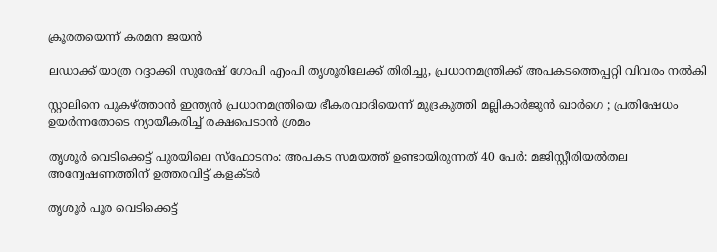ക്രൂരതയെന്ന് കരമന ജയന്‍

ലഡാക്ക് യാത്ര റദ്ദാക്കി സുരേഷ് ഗോപി എംപി തൃശൂരിലേക്ക് തിരിച്ചു, പ്രധാനമന്ത്രിക്ക് അപകടത്തെപ്പറ്റി വിവരം നൽകി

സ്റ്റാലിനെ പുകഴ്‌ത്താൻ ഇന്ത്യൻ പ്രധാനമന്ത്രിയെ ഭീകരവാദിയെന്ന് മുദ്രകുത്തി മല്ലികാർജുൻ ഖാർഗെ ; പ്രതിഷേധം ഉയർന്നതോടെ ന്യായീകരിച്ച് രക്ഷപെടാൻ ശ്രമം

തൃശൂർ വെടിക്കെട്ട് പുരയിലെ സ്‌ഫോടനം: അപകട സമയത്ത് ഉണ്ടായിരുന്നത് 40 പേർ: മജിസ്റ്റീരിയൽതല അന്വേഷണത്തിന് ഉത്തരവിട്ട് കളക്ടർ

തൃശൂർ പൂര വെടിക്കെട്ട്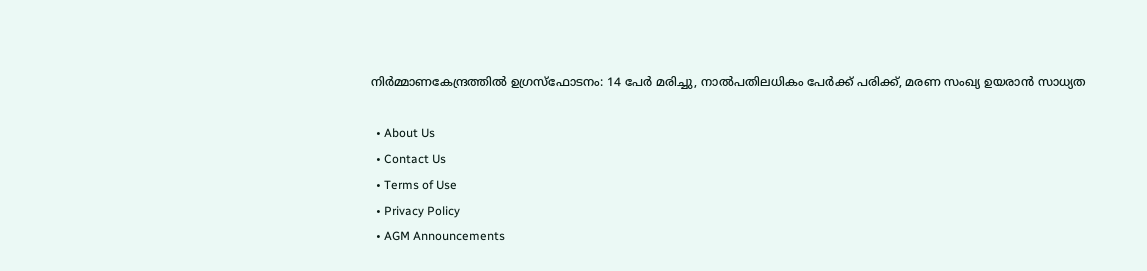നിർമ്മാണകേന്ദ്രത്തിൽ ഉഗ്രസ്ഫോടനം: 14 പേർ മരിച്ചു, നാൽപതിലധികം പേർക്ക് പരിക്ക്, മരണ സംഖ്യ ഉയരാൻ സാധ്യത

  • About Us
  • Contact Us
  • Terms of Use
  • Privacy Policy
  • AGM Announcements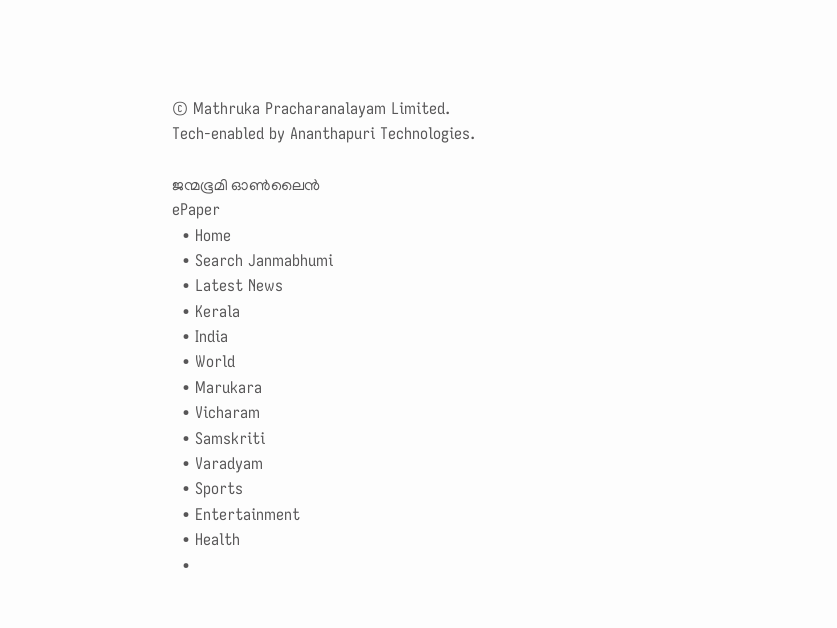© Mathruka Pracharanalayam Limited.
Tech-enabled by Ananthapuri Technologies.

ജന്മഭൂമി ഓണ്‍ലൈന്‍
ePaper
  • Home
  • Search Janmabhumi
  • Latest News
  • Kerala
  • India
  • World
  • Marukara
  • Vicharam
  • Samskriti
  • Varadyam
  • Sports
  • Entertainment
  • Health
  •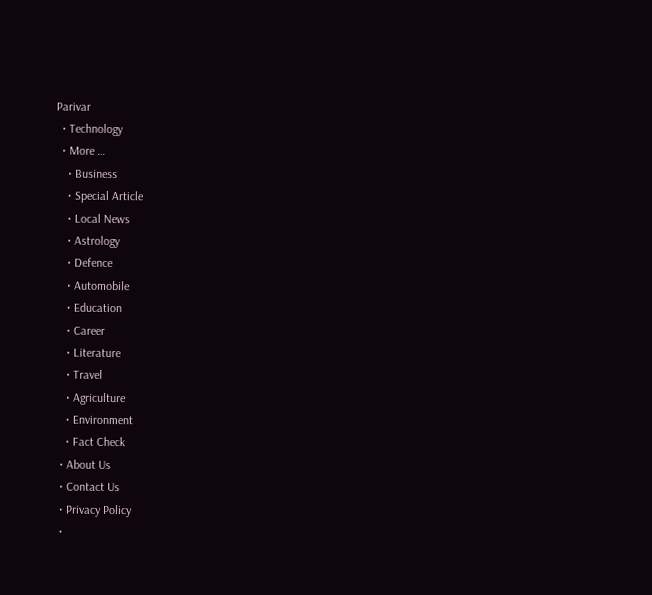Parivar
  • Technology
  • More …
    • Business
    • Special Article
    • Local News
    • Astrology
    • Defence
    • Automobile
    • Education
    • Career
    • Literature
    • Travel
    • Agriculture
    • Environment
    • Fact Check
  • About Us
  • Contact Us
  • Privacy Policy
  •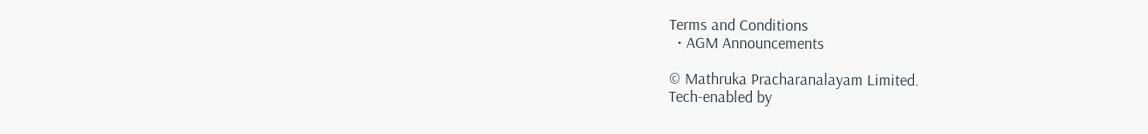Terms and Conditions
  • AGM Announcements

© Mathruka Pracharanalayam Limited.
Tech-enabled by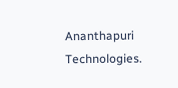Ananthapuri Technologies.